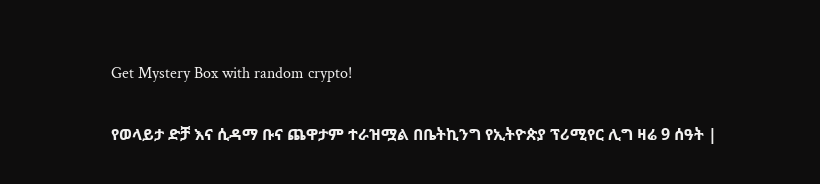Get Mystery Box with random crypto!

የወላይታ ድቻ እና ሲዳማ ቡና ጨዋታም ተራዝሟል በቤትኪንግ የኢትዮጵያ ፕሪሚየር ሊግ ዛሬ 9 ሰዓት |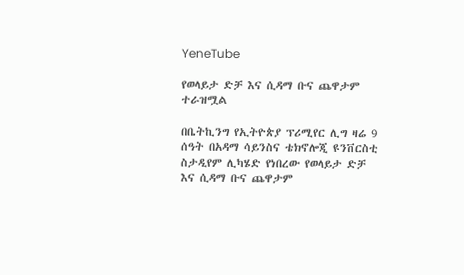YeneTube

የወላይታ ድቻ እና ሲዳማ ቡና ጨዋታም ተራዝሟል

በቤትኪንግ የኢትዮጵያ ፕሪሚየር ሊግ ዛሬ 9 ሰዓት በአዳማ ሳይንስና ቴክኖሎጂ ዩንቨርስቲ ስታዲየም ሊካሄድ የነበረው የወላይታ ድቻ እና ሲዳማ ቡና ጨዋታም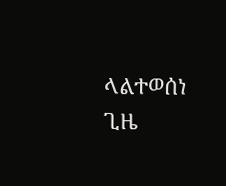ላልተወሰነ ጊዜ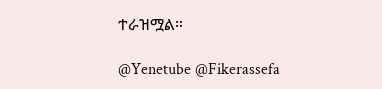ተራዝሟል።

@Yenetube @Fikerassefa